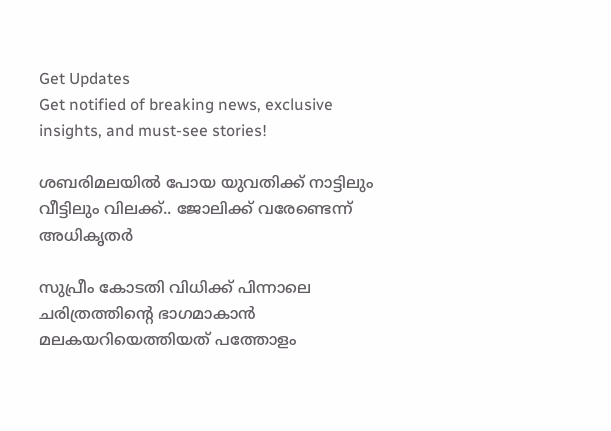Get Updates
Get notified of breaking news, exclusive insights, and must-see stories!

ശബരിമലയില്‍ പോയ യുവതിക്ക് നാട്ടിലും വീട്ടിലും വിലക്ക്.. ജോലിക്ക് വരേണ്ടെന്ന് അധികൃതര്‍

സുപ്രീം കോടതി വിധിക്ക് പിന്നാലെ ചരിത്രത്തിന്‍റെ ഭാഗമാകാന്‍ മലകയറിയെത്തിയത് പത്തോളം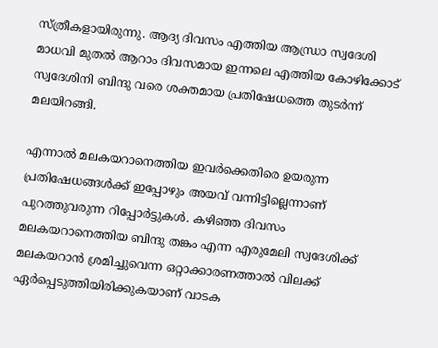സ്ത്രീകളായിരുന്നു. ആദ്യ ദിവസം എത്തിയ ആന്ധ്രാ സ്വദേശി മാധവി മുതല്‍ ആറാം ദിവസമായ ഇന്നലെ എത്തിയ കോഴിക്കോട് സ്വദേശിനി ബിന്ദു വരെ ശക്തമായ പ്രതിഷേധത്തെ തുടര്‍ന്ന് മലയിറങ്ങി.

എന്നാല്‍ മലകയറാനെത്തിയ ഇവര്‍ക്കെതിരെ ഉയരുന്ന പ്രതിഷേധങ്ങള്‍ക്ക് ഇപ്പോഴും അയവ് വന്നിട്ടില്ലെന്നാണ് പുറത്തുവരുന്ന റിപ്പോര്‍ട്ടുകള്‍. കഴിഞ്ഞ ദിവസം മലകയറാനെത്തിയ ബിന്ദു തങ്കം എന്ന എരുമേലി സ്വദേശിക്ക് മലകയറാന്‍ ശ്രമിച്ചുവെന്ന ഒറ്റാക്കാരണത്താല്‍ വിലക്ക് ഏര്‍പ്പെടുത്തിയിരിക്കുകയാണ് വാടക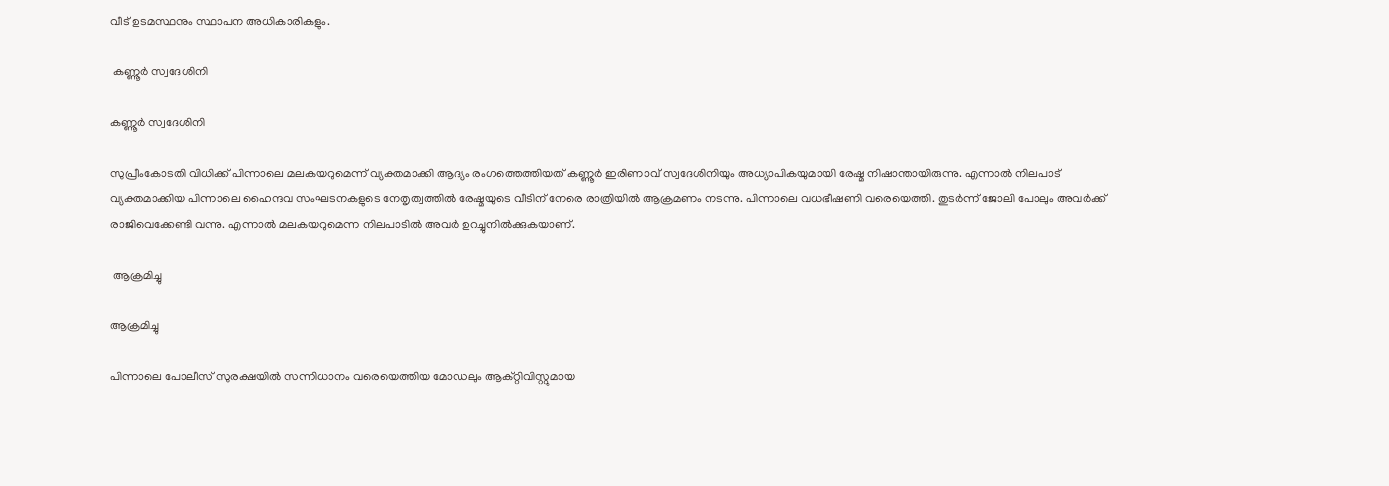വീട് ഉടമസ്ഥനും സ്ഥാപന അധികാരികളും.

 കണ്ണൂര്‍ സ്വദേശിനി

കണ്ണൂര്‍ സ്വദേശിനി

സുപ്രീംകോടതി വിധിക്ക് പിന്നാലെ മലകയറുമെന്ന് വ്യക്തമാക്കി ആദ്യം രംഗത്തെത്തിയത് കണ്ണൂര്‍ ഇരിണാവ് സ്വദേശിനിയും അധ്യാപികയുമായി രേഷ്മ നിഷാന്തായിരുന്നു. എന്നാല്‍ നിലപാട് വ്യക്തമാക്കിയ പിന്നാലെ ഹൈന്ദവ സംഘടനകളുടെ നേതൃത്വത്തില്‍ രേഷ്മയുടെ വീടിന് നേരെ രാത്രിയില്‍ ആക്രമണം നടന്നു. പിന്നാലെ വധഭീഷണി വരെയെത്തി. തുടര്‍ന്ന് ജോലി പോലും അവര്‍ക്ക് രാജിവെക്കേണ്ടി വന്നു. എന്നാല്‍ മലകയറുമെന്ന നിലപാടില്‍ അവര്‍ ഉറച്ചുനില്‍ക്കുകയാണ്.

 ആക്രമിച്ചു

ആക്രമിച്ചു

പിന്നാലെ പോലീസ് സുരക്ഷയില്‍ സന്നിധാനം വരെയെത്തിയ മോഡലും ആക്റ്റിവിസ്റ്റുമായ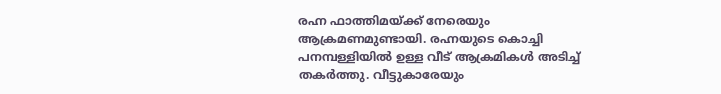രഹ്ന ഫാത്തിമയ്ക്ക് നേരെയും ആക്രമണമുണ്ടായി. രഹ്നയുടെ കൊച്ചി പനമ്പള്ളിയില്‍ ഉള്ള വീട് ആക്രമികള്‍ അടിച്ച് തകര്‍ത്തു. വീട്ടുകാരേയും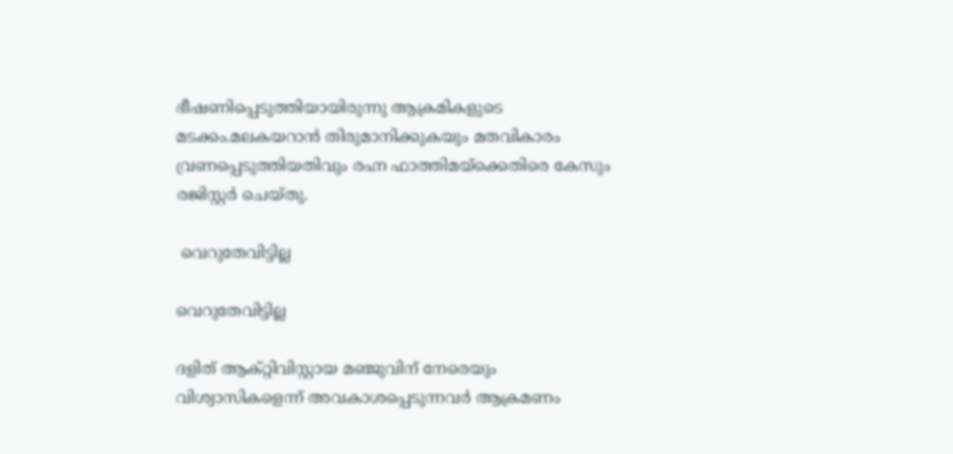ഭീഷണിപ്പെടുത്തിയായിരുന്നു ആക്രമികളുടെ മടക്കം.മലകയറാന്‍ തിരുമാനിക്കുകയും മതവികാരം വ്രണപ്പെടുത്തിയതിവും രഹ്ന ഫാത്തിമയ്ക്കെതിരെ കേസും രജിസ്റ്റര്‍ ചെയ്തു.

 വെറുതേവിട്ടില്ല

വെറുതേവിട്ടില്ല

ദളിത് ആക്റ്റിവിസ്റ്റായ മഞ്ജുവിന് നേരെയും വിശ്വാസികളെന്ന് അവകാശപ്പെടുന്നവര്‍ ആക്രമണം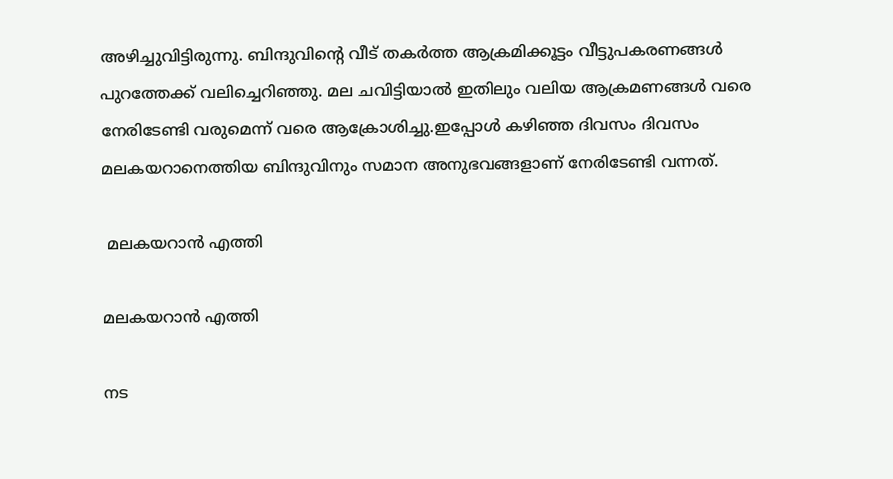അഴിച്ചുവിട്ടിരുന്നു. ബിന്ദുവിന്‍റെ വീട് തകര്‍ത്ത ആക്രമിക്കൂട്ടം വീട്ടുപകരണങ്ങള്‍ പുറത്തേക്ക് വലിച്ചെറിഞ്ഞു. മല ചവിട്ടിയാല്‍ ഇതിലും വലിയ ആക്രമണങ്ങള്‍ വരെ നേരിടേണ്ടി വരുമെന്ന് വരെ ആക്രോശിച്ചു.ഇപ്പോള്‍ കഴിഞ്ഞ ദിവസം ദിവസം മലകയറാനെത്തിയ ബിന്ദുവിനും സമാന അനുഭവങ്ങളാണ് നേരിടേണ്ടി വന്നത്.

 മലകയറാന്‍ എത്തി

മലകയറാന്‍ എത്തി

നട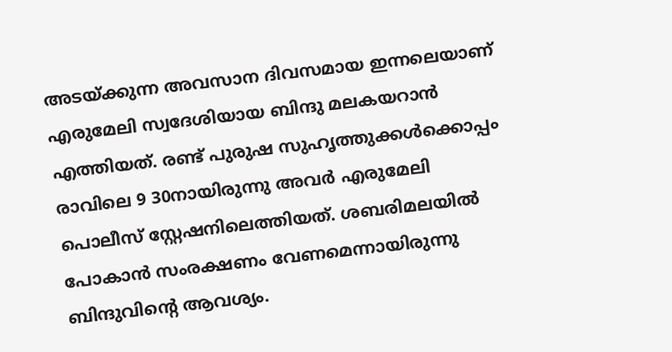അടയ്ക്കുന്ന അവസാന ദിവസമായ ഇന്നലെയാണ് എരുമേലി സ്വദേശിയായ ബിന്ദു മലകയറാന്‍ എത്തിയത്. രണ്ട് പുരുഷ സുഹൃത്തുക്കൾക്കൊപ്പം രാവിലെ 9 30നായിരുന്നു അവര്‍ എരുമേലി പൊലീസ് സ്റ്റേഷനിലെത്തിയത്. ശബരിമലയിൽ പോകാൻ സംരക്ഷണം വേണമെന്നായിരുന്നു ബിന്ദുവിന്‍റെ ആവശ്യം.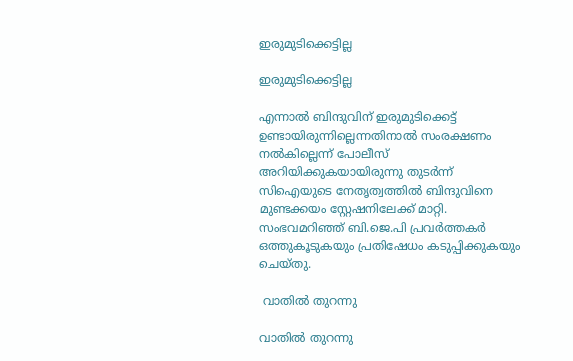ഇരുമുടിക്കെട്ടില്ല

ഇരുമുടിക്കെട്ടില്ല

എന്നാല്‍ ബിന്ദുവിന് ഇരുമുടിക്കെട്ട് ഉണ്ടായിരുന്നില്ലെന്നതിനാല്‍ സംരക്ഷണം നല്‍കില്ലെന്ന് പോലീസ് അറിയിക്കുകയായിരുന്നു തുടര്‍ന്ന് സിഐയുടെ നേതൃത്വത്തിൽ ബിന്ദുവിനെ മുണ്ടക്കയം സ്റ്റേഷനിലേക്ക് മാറ്റി. സംഭവമറിഞ്ഞ് ബി.ജെ.പി പ്രവർത്തകർ ഒത്തുകൂടുകയും പ്രതിഷേധം കടുപ്പിക്കുകയും ചെയ്തു.

 വാതില്‍ തുറന്നു

വാതില്‍ തുറന്നു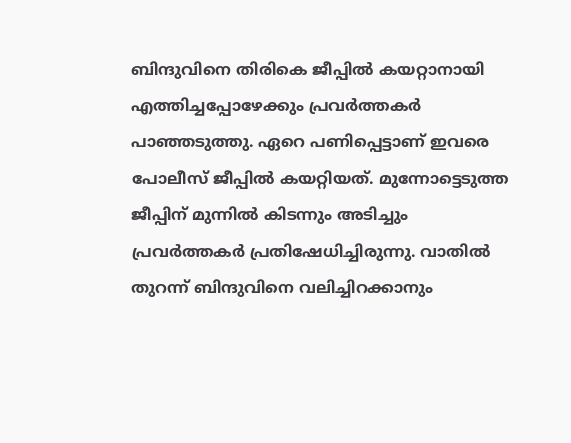ബിന്ദുവിനെ തിരികെ ജീപ്പിൽ കയറ്റാനായി എത്തിച്ചപ്പോഴേക്കും പ്രവർത്തകർ പാഞ്ഞടുത്തു. ഏറെ പണിപ്പെട്ടാണ് ഇവരെ പോലീസ് ജീപ്പിൽ കയറ്റിയത്. മുന്നോട്ടെടുത്ത ജീപ്പിന് മുന്നിൽ കിടന്നും അടിച്ചും പ്രവർത്തകർ പ്രതിഷേധിച്ചിരുന്നു. വാതിൽ തുറന്ന് ബിന്ദുവിനെ വലിച്ചിറക്കാനും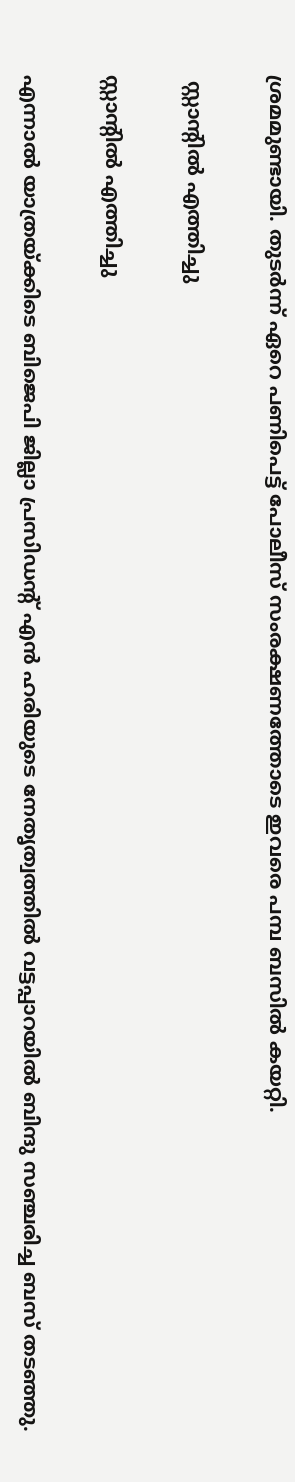ശ്രമമുണ്ടായി. തുടർന്ന് ഏറെ പണിപെട്ട് പോലീസ് സംരക്ഷണത്തോടെ ഇവരെ പമ്പ ബസിൽ കയറ്റി.

 സ്റ്റാന്‍റില്‍ എത്തിച്ചു

സ്റ്റാന്‍റില്‍ എത്തിച്ചു

എന്നാല്‍ യാത്രയ്ക്കിടെ ബിജെപി ജില്ലാ പ്രസിഡന്റ് എൻ ഹരിയുടെ നേതൃത്വത്തിൽ വട്ടപ്പാറയിൽ ബിന്ദു സഞ്ചരിച്ച ബസ് തടഞ്ഞു.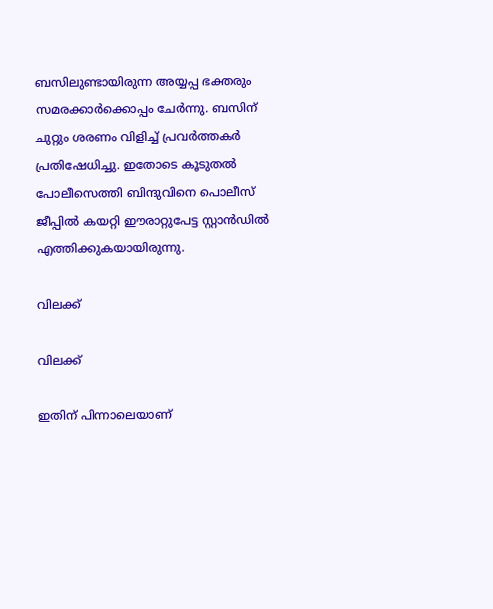ബസിലുണ്ടായിരുന്ന അയ്യപ്പ ഭക്തരും സമരക്കാർക്കൊപ്പം ചേർന്നു. ബസിന് ചുറ്റും ശരണം വിളിച്ച് പ്രവർത്തകർ പ്രതിഷേധിച്ചു. ഇതോടെ കൂടുതൽ പോലീസെത്തി ബിന്ദുവിനെ പൊലീസ് ജീപ്പിൽ കയറ്റി ഈരാറ്റുപേട്ട സ്റ്റാൻഡിൽ എത്തിക്കുകയായിരുന്നു.

വിലക്ക്

വിലക്ക്

ഇതിന് പിന്നാലെയാണ്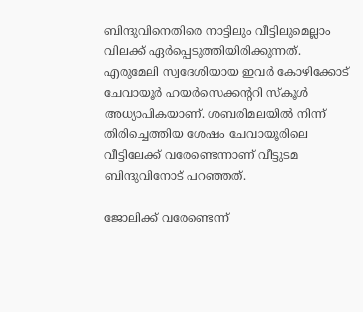ബിന്ദുവിനെതിരെ നാട്ടിലും വീട്ടിലുമെല്ലാം വിലക്ക് ഏര്‍പ്പെടുത്തിയിരിക്കുന്നത്. എരുമേലി സ്വദേശിയായ ഇവര്‍ കോഴിക്കോട് ചേവായൂര്‍ ഹയര്‍സെക്കന്‍ററി സ്കൂള്‍ അധ്യാപികയാണ്. ശബരിമലയില്‍ നിന്ന് തിരിച്ചെത്തിയ ശേഷം ചേവായൂരിലെ വീട്ടിലേക്ക് വരേണ്ടെന്നാണ് വീട്ടുടമ ബിന്ദുവിനോട് പറഞ്ഞത്.

ജോലിക്ക് വരേണ്ടെന്ന്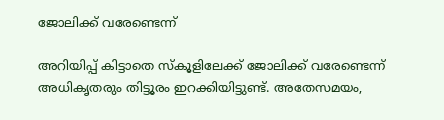ജോലിക്ക് വരേണ്ടെന്ന്

അറിയിപ്പ് കിട്ടാതെ സ്കൂളിലേക്ക് ജോലിക്ക് വരേണ്ടെന്ന് അധികൃതരും തിട്ടൂരം ഇറക്കിയിട്ടുണ്ട്. അതേസമയം,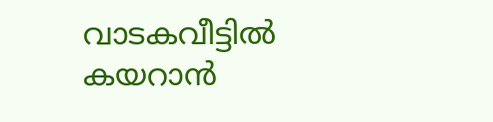വാടകവീട്ടിൽ കയറാൻ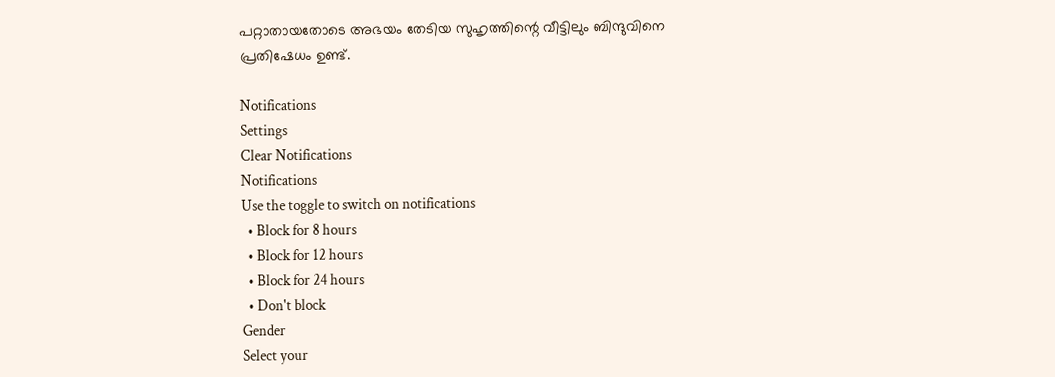പറ്റാതായതോടെ അഭയം തേടിയ സുഹൃത്തിന്റെ വീട്ടിലും ബിന്ദുവിനെ പ്രതിഷേധം ഉണ്ട്.

Notifications
Settings
Clear Notifications
Notifications
Use the toggle to switch on notifications
  • Block for 8 hours
  • Block for 12 hours
  • Block for 24 hours
  • Don't block
Gender
Select your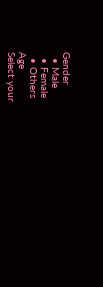Gender
  • Male
  • Female
  • Others
Age
Select your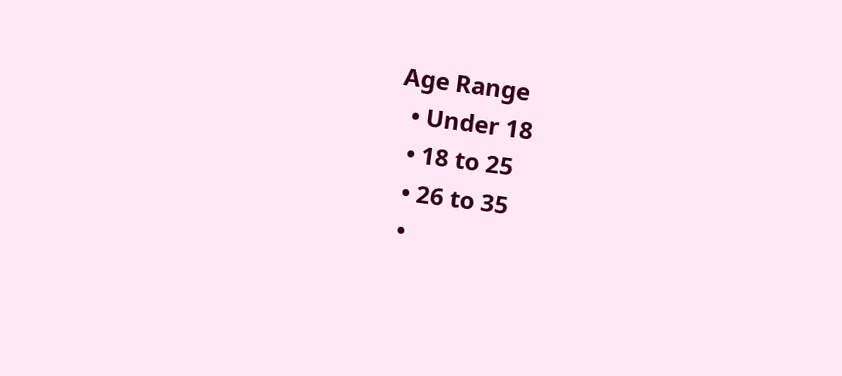Age Range
  • Under 18
  • 18 to 25
  • 26 to 35
  •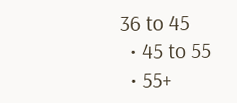36 to 45
  • 45 to 55
  • 55+